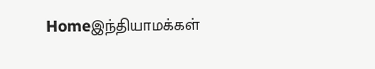Homeஇந்தியாமக்கள்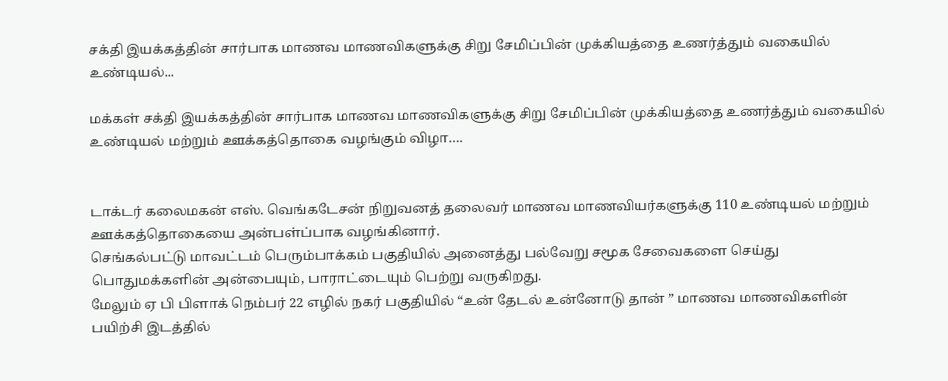சக்தி இயக்கத்தின் சார்பாக மாணவ மாணவிகளுக்கு சிறு சேமிப்பின் முக்கியத்தை உணர்த்தும் வகையில் உண்டியல்...

மக்கள் சக்தி இயக்கத்தின் சார்பாக மாணவ மாணவிகளுக்கு சிறு சேமிப்பின் முக்கியத்தை உணர்த்தும் வகையில் உண்டியல் மற்றும் ஊக்கத்தொகை வழங்கும் விழா….


டாக்டர் கலைமகன் எஸ். வெங்கடேசன் நிறுவனத் தலைவர் மாணவ மாணவியர்களுக்கு 110 உண்டியல் மற்றும் ஊக்கத்தொகையை அன்பள்ப்பாக வழங்கினார்.
செங்கல்பட்டு மாவட்டம் பெரும்பாக்கம் பகுதியில் அனைத்து பல்வேறு சமூக சேவைகளை செய்து பொதுமக்களின் அன்பையும், பாராட்டையும் பெற்று வருகிறது.
மேலும் ஏ பி பிளாக் நெம்பர் 22 எழில் நகர் பகுதியில் “உன் தேடல் உன்னோடு தான் ” மாணவ மாணவிகளின் பயிற்சி இடத்தில்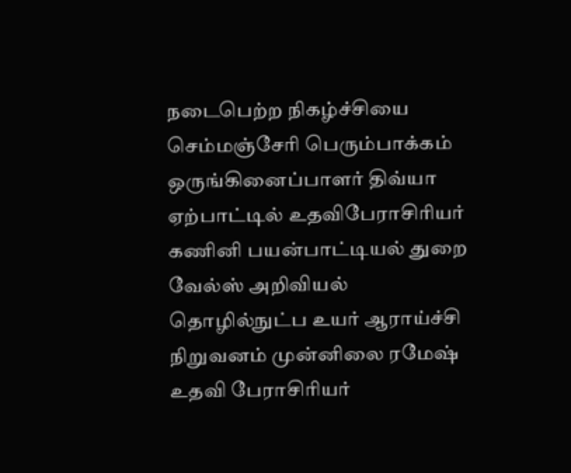நடைபெற்ற நிகழ்ச்சியை செம்மஞ்சேரி பெரும்பாக்கம் ஒருங்கினைப்பாளர் திவ்யா ஏற்பாட்டில் உதவிபேராசிரியர் கணினி பயன்பாட்டியல் துறை வேல்ஸ் அறிவியல் தொழில்நுட்ப உயர் ஆராய்ச்சி நிறுவனம் முன்னிலை ரமேஷ் உதவி பேராசிரியர்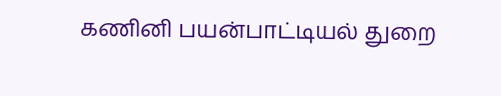கணினி பயன்பாட்டியல் துறை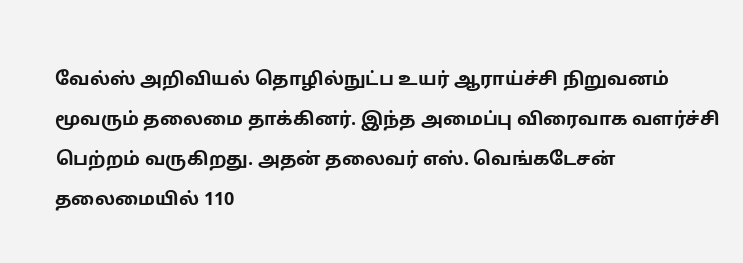வேல்ஸ் அறிவியல் தொழில்நுட்ப உயர் ஆராய்ச்சி நிறுவனம் மூவரும் தலைமை தாக்கினர். இந்த அமைப்பு விரைவாக வளர்ச்சி பெற்றம் வருகிறது. அதன் தலைவர் எஸ். வெங்கடேசன் தலைமையில் 110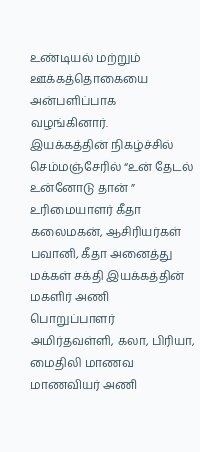உண்டியல் மற்றும் ஊக்கத்தொகையை அன்பளிப்பாக வழங்கினார்.
இயக்கத்தின் நிகழ்ச்சில் செம்மஞ்சேரில் “உன் தேடல் உன்னோடு தான் ” உரிமையாளர் கீதா கலைமகன், ஆசிரியர்கள் பவானி, கீதா அனைத்து மக்கள் சக்தி இயக்கத்தின் மகளிர் அணி பொறுப்பாளர் அமிர்தவள்ளி, கலா, பிரியா, மைதிலி மாணவ மாணவியர் அணி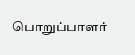பொறுப்பாளர்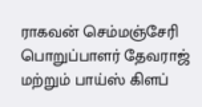ராகவன் செம்மஞ்சேரி பொறுப்பாளர் தேவராஜ் மற்றும் பாய்ஸ் கிளப்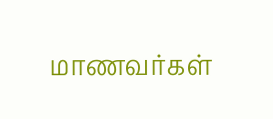மாணவர்கள்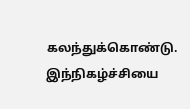கலந்துக்கொண்டு. இந்நிகழ்ச்சியை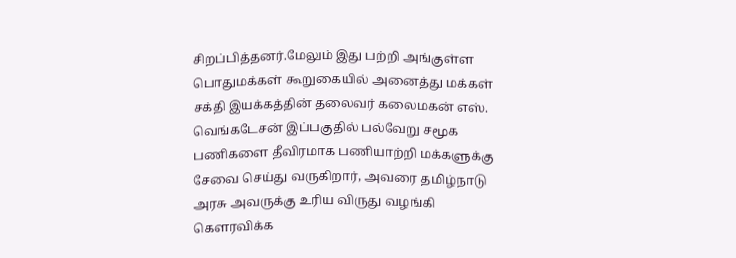சிறப்பித்தனர்.மேலும் இது பற்றி அங்குள்ள பொதுமக்கள் கூறுகையில் அனைத்து மக்கள் சக்தி இயக்கத்தின் தலைவர் கலைமகன் எஸ். வெங்கடேசன் இப்பகுதில் பல்வேறு சமூக பணிகளை தீவிரமாக பணியாற்றி மக்களுக்கு சேவை செய்து வருகிறார், அவரை தமிழ்நாடு அரசு அவருக்கு உரிய விருது வழங்கி கௌரவிக்க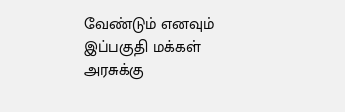வேண்டும் எனவும் இப்பகுதி மக்கள் அரசுக்கு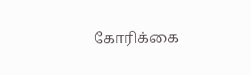கோரிக்கை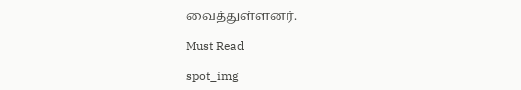வைத்துள்ளனர்.

Must Read

spot_img